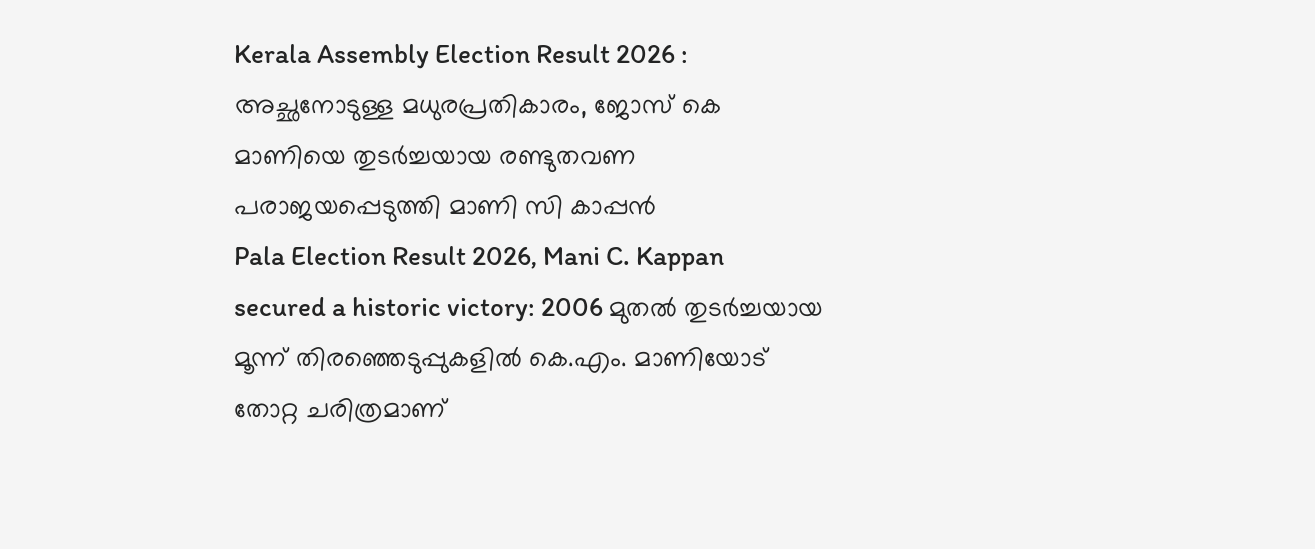Kerala Assembly Election Result 2026 : അച്ഛനോടുള്ള മധുരപ്രതികാരം, ജോസ് കെ മാണിയെ തുടർച്ചയായ രണ്ടുതവണ പരാജയപ്പെടുത്തി മാണി സി കാപ്പൻ
Pala Election Result 2026, Mani C. Kappan secured a historic victory: 2006 മുതൽ തുടർച്ചയായ മൂന്ന് തിരഞ്ഞെടുപ്പുകളിൽ കെ.എം. മാണിയോട് തോറ്റ ചരിത്രമാണ്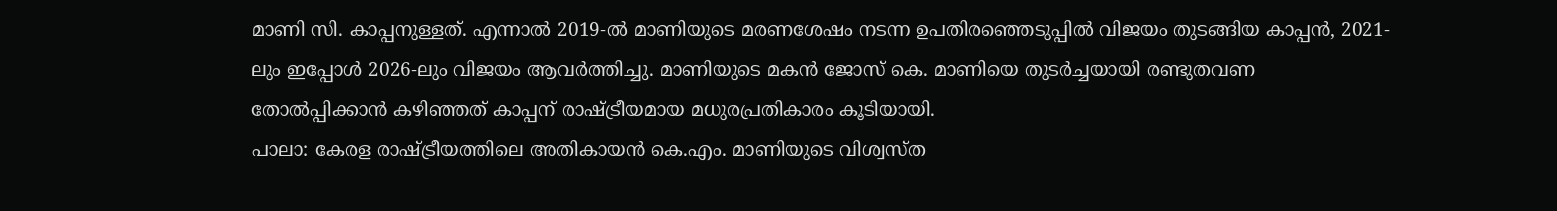മാണി സി. കാപ്പനുള്ളത്. എന്നാൽ 2019-ൽ മാണിയുടെ മരണശേഷം നടന്ന ഉപതിരഞ്ഞെടുപ്പിൽ വിജയം തുടങ്ങിയ കാപ്പൻ, 2021-ലും ഇപ്പോൾ 2026-ലും വിജയം ആവർത്തിച്ചു. മാണിയുടെ മകൻ ജോസ് കെ. മാണിയെ തുടർച്ചയായി രണ്ടുതവണ തോൽപ്പിക്കാൻ കഴിഞ്ഞത് കാപ്പന് രാഷ്ട്രീയമായ മധുരപ്രതികാരം കൂടിയായി.
പാലാ: കേരള രാഷ്ട്രീയത്തിലെ അതികായൻ കെ.എം. മാണിയുടെ വിശ്വസ്ത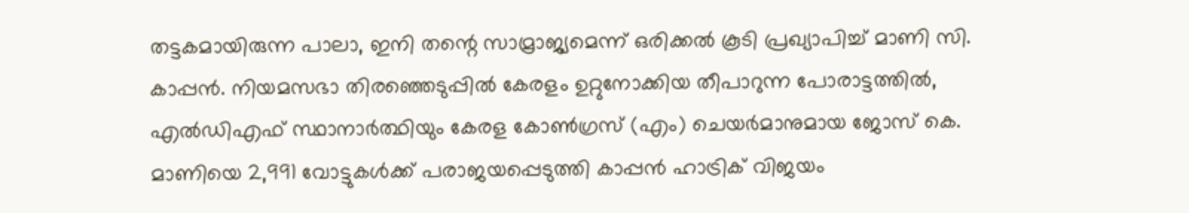തട്ടകമായിരുന്ന പാലാ, ഇനി തന്റെ സാമ്രാജ്യമെന്ന് ഒരിക്കൽ കൂടി പ്രഖ്യാപിച്ച് മാണി സി. കാപ്പൻ. നിയമസഭാ തിരഞ്ഞെടുപ്പിൽ കേരളം ഉറ്റുനോക്കിയ തീപാറുന്ന പോരാട്ടത്തിൽ, എൽഡിഎഫ് സ്ഥാനാർത്ഥിയും കേരള കോൺഗ്രസ് (എം) ചെയർമാനുമായ ജോസ് കെ. മാണിയെ 2,991 വോട്ടുകൾക്ക് പരാജയപ്പെടുത്തി കാപ്പൻ ഹാട്രിക് വിജയം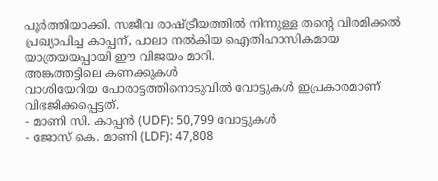പൂർത്തിയാക്കി. സജീവ രാഷ്ട്രീയത്തിൽ നിന്നുള്ള തന്റെ വിരമിക്കൽ പ്രഖ്യാപിച്ച കാപ്പന്, പാലാ നൽകിയ ഐതിഹാസികമായ യാത്രയയപ്പായി ഈ വിജയം മാറി.
അങ്കത്തട്ടിലെ കണക്കുകൾ
വാശിയേറിയ പോരാട്ടത്തിനൊടുവിൽ വോട്ടുകൾ ഇപ്രകാരമാണ് വിഭജിക്കപ്പെട്ടത്.
- മാണി സി. കാപ്പൻ (UDF): 50,799 വോട്ടുകൾ
- ജോസ് കെ. മാണി (LDF): 47,808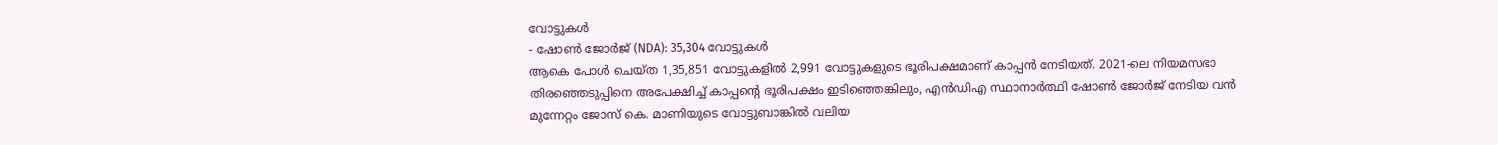വോട്ടുകൾ
- ഷോൺ ജോർജ് (NDA): 35,304 വോട്ടുകൾ
ആകെ പോൾ ചെയ്ത 1,35,851 വോട്ടുകളിൽ 2,991 വോട്ടുകളുടെ ഭൂരിപക്ഷമാണ് കാപ്പൻ നേടിയത്. 2021-ലെ നിയമസഭാ തിരഞ്ഞെടുപ്പിനെ അപേക്ഷിച്ച് കാപ്പന്റെ ഭൂരിപക്ഷം ഇടിഞ്ഞെങ്കിലും, എൻഡിഎ സ്ഥാനാർത്ഥി ഷോൺ ജോർജ് നേടിയ വൻ മുന്നേറ്റം ജോസ് കെ. മാണിയുടെ വോട്ടുബാങ്കിൽ വലിയ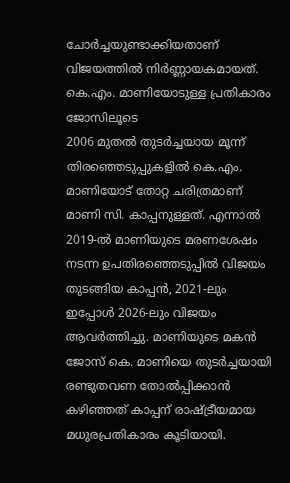ചോർച്ചയുണ്ടാക്കിയതാണ് വിജയത്തിൽ നിർണ്ണായകമായത്.
കെ.എം. മാണിയോടുള്ള പ്രതികാരം ജോസിലൂടെ
2006 മുതൽ തുടർച്ചയായ മൂന്ന് തിരഞ്ഞെടുപ്പുകളിൽ കെ.എം. മാണിയോട് തോറ്റ ചരിത്രമാണ് മാണി സി. കാപ്പനുള്ളത്. എന്നാൽ 2019-ൽ മാണിയുടെ മരണശേഷം നടന്ന ഉപതിരഞ്ഞെടുപ്പിൽ വിജയം തുടങ്ങിയ കാപ്പൻ, 2021-ലും ഇപ്പോൾ 2026-ലും വിജയം ആവർത്തിച്ചു. മാണിയുടെ മകൻ ജോസ് കെ. മാണിയെ തുടർച്ചയായി രണ്ടുതവണ തോൽപ്പിക്കാൻ കഴിഞ്ഞത് കാപ്പന് രാഷ്ട്രീയമായ മധുരപ്രതികാരം കൂടിയായി.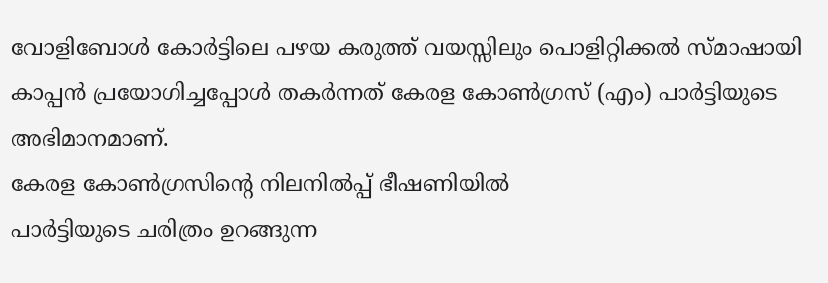വോളിബോൾ കോർട്ടിലെ പഴയ കരുത്ത് വയസ്സിലും പൊളിറ്റിക്കൽ സ്മാഷായി കാപ്പൻ പ്രയോഗിച്ചപ്പോൾ തകർന്നത് കേരള കോൺഗ്രസ് (എം) പാർട്ടിയുടെ അഭിമാനമാണ്.
കേരള കോൺഗ്രസിന്റെ നിലനിൽപ്പ് ഭീഷണിയിൽ
പാർട്ടിയുടെ ചരിത്രം ഉറങ്ങുന്ന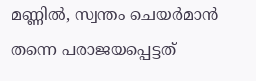മണ്ണിൽ, സ്വന്തം ചെയർമാൻ തന്നെ പരാജയപ്പെട്ടത്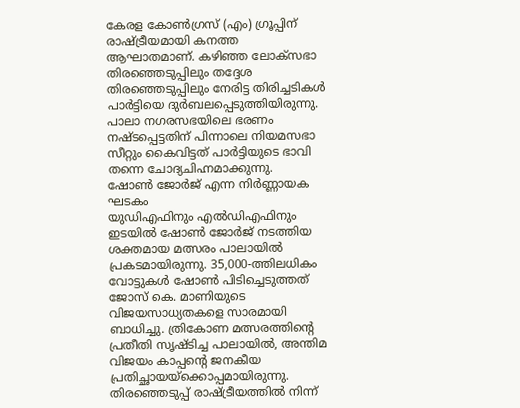കേരള കോൺഗ്രസ് (എം) ഗ്രൂപ്പിന് രാഷ്ട്രീയമായി കനത്ത ആഘാതമാണ്. കഴിഞ്ഞ ലോക്സഭാ തിരഞ്ഞെടുപ്പിലും തദ്ദേശ തിരഞ്ഞെടുപ്പിലും നേരിട്ട തിരിച്ചടികൾ പാർട്ടിയെ ദുർബലപ്പെടുത്തിയിരുന്നു. പാലാ നഗരസഭയിലെ ഭരണം നഷ്ടപ്പെട്ടതിന് പിന്നാലെ നിയമസഭാ സീറ്റും കൈവിട്ടത് പാർട്ടിയുടെ ഭാവി തന്നെ ചോദ്യചിഹ്നമാക്കുന്നു.
ഷോൺ ജോർജ് എന്ന നിർണ്ണായക ഘടകം
യുഡിഎഫിനും എൽഡിഎഫിനും ഇടയിൽ ഷോൺ ജോർജ് നടത്തിയ ശക്തമായ മത്സരം പാലായിൽ പ്രകടമായിരുന്നു. 35,000-ത്തിലധികം വോട്ടുകൾ ഷോൺ പിടിച്ചെടുത്തത് ജോസ് കെ. മാണിയുടെ വിജയസാധ്യതകളെ സാരമായി ബാധിച്ചു. ത്രികോണ മത്സരത്തിന്റെ പ്രതീതി സൃഷ്ടിച്ച പാലായിൽ, അന്തിമ വിജയം കാപ്പന്റെ ജനകീയ പ്രതിച്ഛായയ്ക്കൊപ്പമായിരുന്നു. തിരഞ്ഞെടുപ്പ് രാഷ്ട്രീയത്തിൽ നിന്ന്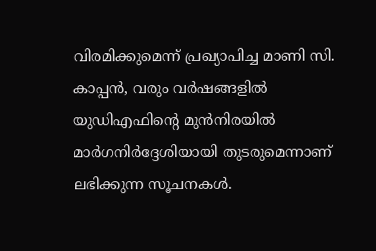വിരമിക്കുമെന്ന് പ്രഖ്യാപിച്ച മാണി സി. കാപ്പൻ, വരും വർഷങ്ങളിൽ യുഡിഎഫിന്റെ മുൻനിരയിൽ മാർഗനിർദ്ദേശിയായി തുടരുമെന്നാണ് ലഭിക്കുന്ന സൂചനകൾ.